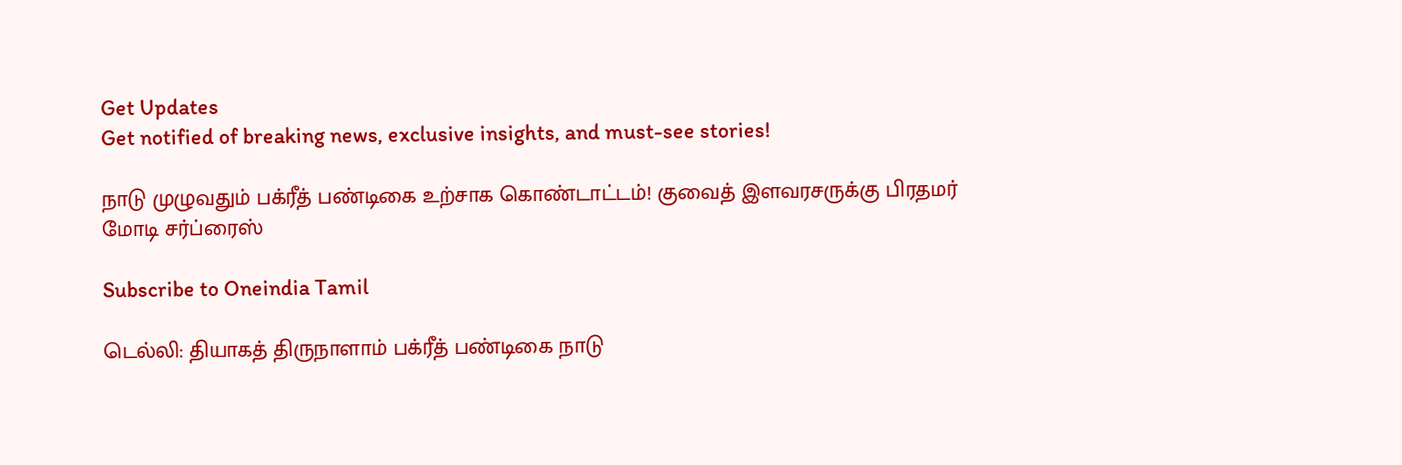Get Updates
Get notified of breaking news, exclusive insights, and must-see stories!

நாடு முழுவதும் பக்ரீத் பண்டிகை உற்சாக கொண்டாட்டம்! குவைத் இளவரசருக்கு பிரதமர் மோடி சர்ப்ரைஸ்

Subscribe to Oneindia Tamil

டெல்லி: தியாகத் திருநாளாம் பக்ரீத் பண்டிகை நாடு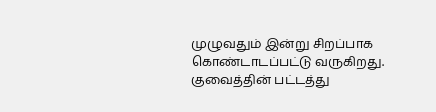முழுவதும் இன்று சிறப்பாக கொண்டாடப்பட்டு வருகிறது. குவைத்தின் பட்டத்து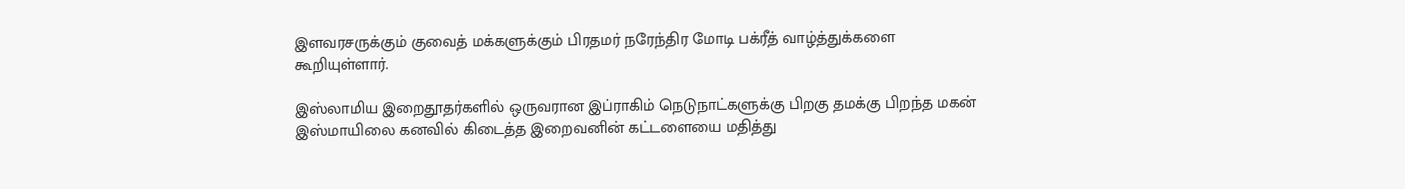இளவரசருக்கும் குவைத் மக்களுக்கும் பிரதமர் நரேந்திர மோடி பக்ரீத் வாழ்த்துக்களை கூறியுள்ளார்.

இஸ்லாமிய இறைதூதர்களில் ஒருவரான இப்ராகிம் நெடுநாட்களுக்கு பிறகு தமக்கு பிறந்த மகன் இஸ்மாயிலை கனவில் கிடைத்த இறைவனின் கட்டளையை மதித்து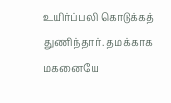உயிர்ப்பலி கொடுக்கத் துணிந்தார். தமக்காக மகனையே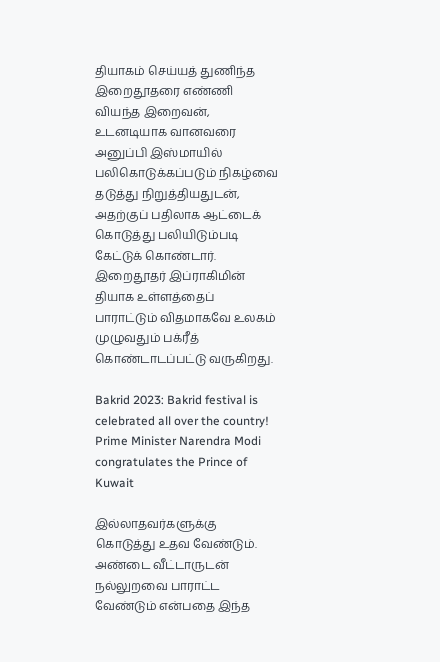தியாகம் செய்யத் துணிந்த இறைதூதரை எண்ணி வியந்த இறைவன், உடனடியாக வானவரை அனுப்பி இஸ்மாயில் பலிகொடுக்கப்படும் நிகழ்வை தடுத்து நிறுத்தியதுடன், அதற்குப் பதிலாக ஆட்டைக் கொடுத்து பலியிடும்படி கேட்டுக் கொண்டார். இறைதூதர் இப்ராகிமின் தியாக உள்ளத்தைப் பாராட்டும் விதமாகவே உலகம் முழுவதும் பக்ரீத் கொண்டாடப்பட்டு வருகிறது.

Bakrid 2023: Bakrid festival is celebrated all over the country! Prime Minister Narendra Modi congratulates the Prince of Kuwait

இல்லாதவர்களுக்கு கொடுத்து உதவ வேண்டும். அண்டை வீட்டாருடன் நல்லுறவை பாராட்ட வேண்டும் என்பதை இந்த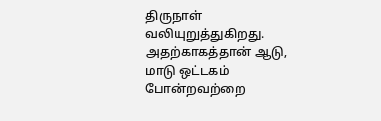திருநாள் வலியுறுத்துகிறது. அதற்காகத்தான் ஆடு, மாடு ஒட்டகம் போன்றவற்றை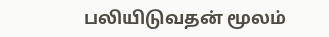பலியிடுவதன் மூலம்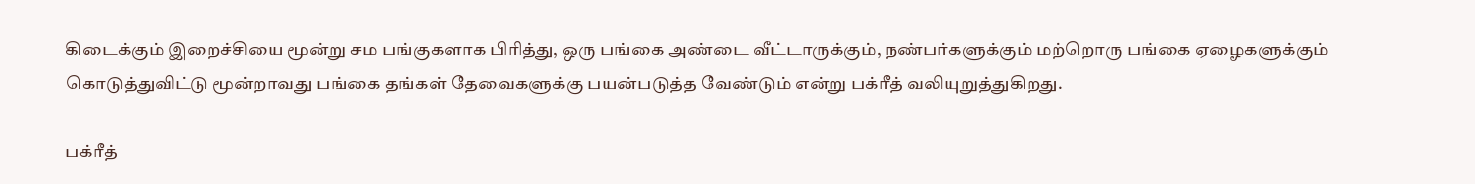கிடைக்கும் இறைச்சியை மூன்று சம பங்குகளாக பிரித்து, ஒரு பங்கை அண்டை வீட்டாருக்கும், நண்பர்களுக்கும் மற்றொரு பங்கை ஏழைகளுக்கும் கொடுத்துவிட்டு மூன்றாவது பங்கை தங்கள் தேவைகளுக்கு பயன்படுத்த வேண்டும் என்று பக்ரீத் வலியுறுத்துகிறது.

பக்ரீத்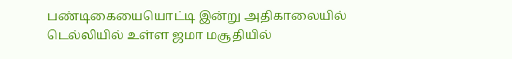பண்டிகையையொட்டி இன்று அதிகாலையில் டெல்லியில் உள்ள ஜமா மசூதியில்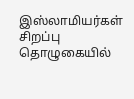இஸ்லாமியர்கள் சிறப்பு தொழுகையில்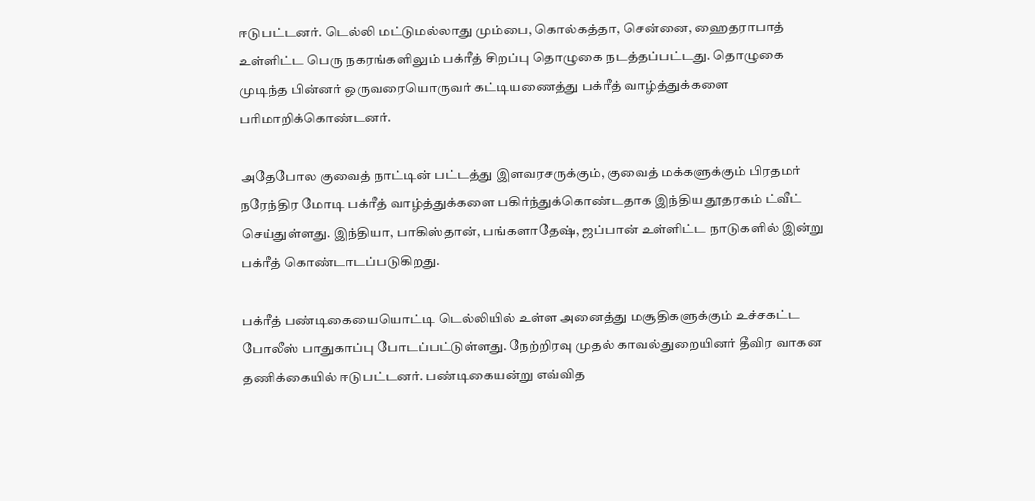ஈடுபட்டனர். டெல்லி மட்டுமல்லாது மும்பை, கொல்கத்தா, சென்னை, ஹைதராபாத் உள்ளிட்ட பெரு நகரங்களிலும் பக்ரீத் சிறப்பு தொழுகை நடத்தப்பட்டது. தொழுகை முடிந்த பின்னர் ஒருவரையொருவர் கட்டியணைத்து பக்ரீத் வாழ்த்துக்களை பரிமாறிக்கொண்டனர்.

அதேபோல குவைத் நாட்டின் பட்டத்து இளவரசருக்கும், குவைத் மக்களுக்கும் பிரதமர் நரேந்திர மோடி பக்ரீத் வாழ்த்துக்களை பகிர்ந்துக்கொண்டதாக இந்திய தூதரகம் ட்வீட் செய்துள்ளது. இந்தியா, பாகிஸ்தான், பங்களாதேஷ், ஜப்பான் உள்ளிட்ட நாடுகளில் இன்று பக்ரீத் கொண்டாடப்படுகிறது.

பக்ரீத் பண்டிகையையொட்டி டெல்லியில் உள்ள அனைத்து மசூதிகளுக்கும் உச்சகட்ட போலீஸ் பாதுகாப்பு போடப்பட்டுள்ளது. நேற்றிரவு முதல் காவல்துறையினர் தீவிர வாகன தணிக்கையில் ஈடுபட்டனர். பண்டிகையன்று எவ்வித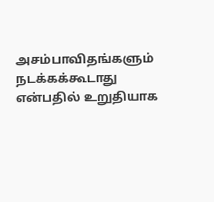அசம்பாவிதங்களும் நடக்கக்கூடாது என்பதில் உறுதியாக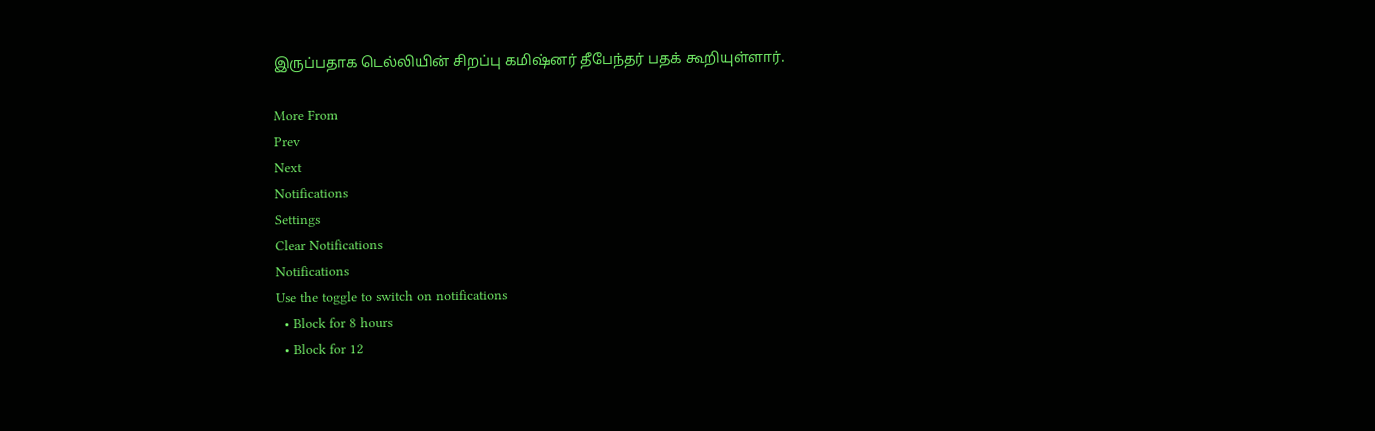இருப்பதாக டெல்லியின் சிறப்பு கமிஷ்னர் தீபேந்தர் பதக் கூறியுள்ளார்.

More From
Prev
Next
Notifications
Settings
Clear Notifications
Notifications
Use the toggle to switch on notifications
  • Block for 8 hours
  • Block for 12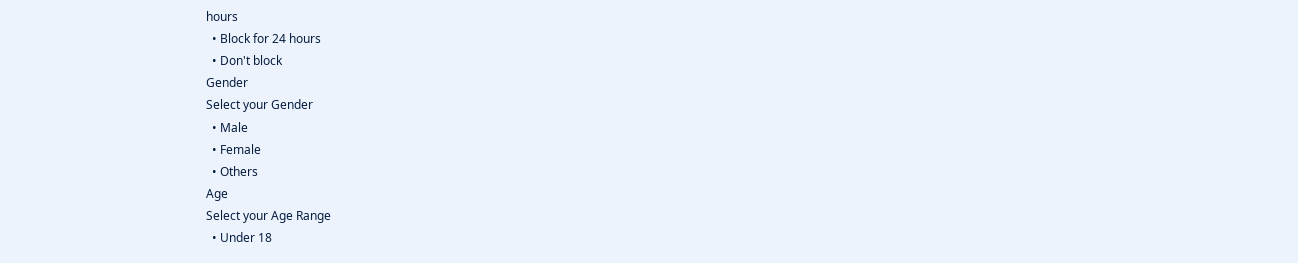hours
  • Block for 24 hours
  • Don't block
Gender
Select your Gender
  • Male
  • Female
  • Others
Age
Select your Age Range
  • Under 18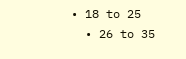• 18 to 25
  • 26 to 35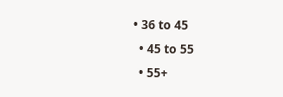• 36 to 45
  • 45 to 55
  • 55+